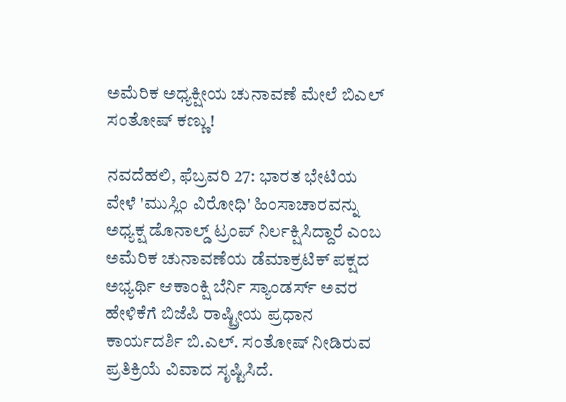ಅಮೆರಿಕ ಅಧ್ಯಕ್ಷೀಯ ಚುನಾವಣೆ ಮೇಲೆ ಬಿಎಲ್ ಸಂತೋಷ್ ಕಣ್ಣು!

ನವದೆಹಲಿ, ಫೆಬ್ರವರಿ 27: ಭಾರತ ಭೇಟಿಯ ವೇಳೆ 'ಮುಸ್ಲಿಂ ವಿರೋಧಿ' ಹಿಂಸಾಚಾರವನ್ನು ಅಧ್ಯಕ್ಷ ಡೊನಾಲ್ಡ್ ಟ್ರಂಪ್ ನಿರ್ಲಕ್ಷಿಸಿದ್ದಾರೆ ಎಂಬ ಅಮೆರಿಕ ಚುನಾವಣೆಯ ಡೆಮಾಕ್ರಟಿಕ್ ಪಕ್ಷದ ಅಭ್ಯರ್ಥಿ ಆಕಾಂಕ್ಷಿ ಬೆರ್ನಿ ಸ್ಯಾಂಡರ್ಸ್ ಅವರ ಹೇಳಿಕೆಗೆ ಬಿಜೆಪಿ ರಾಷ್ಟ್ರೀಯ ಪ್ರಧಾನ ಕಾರ್ಯದರ್ಶಿ ಬಿ.ಎಲ್. ಸಂತೋಷ್ ನೀಡಿರುವ ಪ್ರತಿಕ್ರಿಯೆ ವಿವಾದ ಸೃಷ್ಟಿಸಿದೆ.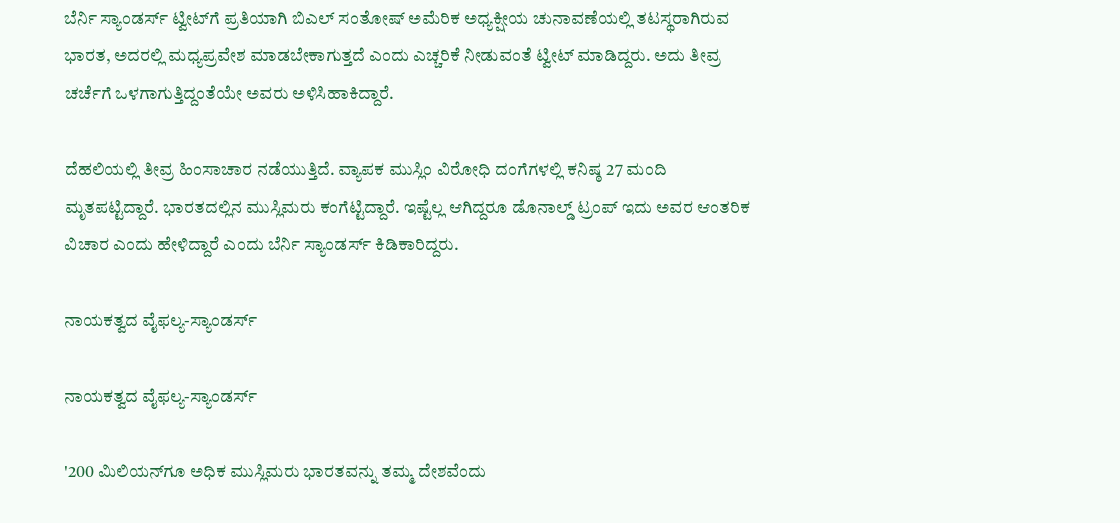ಬೆರ್ನಿ ಸ್ಯಾಂಡರ್ಸ್ ಟ್ವೀಟ್‌ಗೆ ಪ್ರತಿಯಾಗಿ ಬಿಎಲ್ ಸಂತೋಷ್ ಅಮೆರಿಕ ಅಧ್ಯಕ್ಷೀಯ ಚುನಾವಣೆಯಲ್ಲಿ ತಟಸ್ಥರಾಗಿರುವ ಭಾರತ, ಅದರಲ್ಲಿ ಮಧ್ಯಪ್ರವೇಶ ಮಾಡಬೇಕಾಗುತ್ತದೆ ಎಂದು ಎಚ್ಚರಿಕೆ ನೀಡುವಂತೆ ಟ್ವೀಟ್ ಮಾಡಿದ್ದರು. ಅದು ತೀವ್ರ ಚರ್ಚೆಗೆ ಒಳಗಾಗುತ್ತಿದ್ದಂತೆಯೇ ಅವರು ಅಳಿಸಿಹಾಕಿದ್ದಾರೆ.

ದೆಹಲಿಯಲ್ಲಿ ತೀವ್ರ ಹಿಂಸಾಚಾರ ನಡೆಯುತ್ತಿದೆ. ವ್ಯಾಪಕ ಮುಸ್ಲಿಂ ವಿರೋಧಿ ದಂಗೆಗಳಲ್ಲಿ ಕನಿಷ್ಠ 27 ಮಂದಿ ಮೃತಪಟ್ಟಿದ್ದಾರೆ. ಭಾರತದಲ್ಲಿನ ಮುಸ್ಲಿಮರು ಕಂಗೆಟ್ಟಿದ್ದಾರೆ. ಇಷ್ಟೆಲ್ಲ ಆಗಿದ್ದರೂ ಡೊನಾಲ್ಡ್ ಟ್ರಂಪ್ ಇದು ಅವರ ಆಂತರಿಕ ವಿಚಾರ ಎಂದು ಹೇಳಿದ್ದಾರೆ ಎಂದು ಬೆರ್ನಿ ಸ್ಯಾಂಡರ್ಸ್ ಕಿಡಿಕಾರಿದ್ದರು.

ನಾಯಕತ್ವದ ವೈಫಲ್ಯ-ಸ್ಯಾಂಡರ್ಸ್

ನಾಯಕತ್ವದ ವೈಫಲ್ಯ-ಸ್ಯಾಂಡರ್ಸ್

'200 ಮಿಲಿಯನ್‌ಗೂ ಅಧಿಕ ಮುಸ್ಲಿಮರು ಭಾರತವನ್ನು ತಮ್ಮ ದೇಶವೆಂದು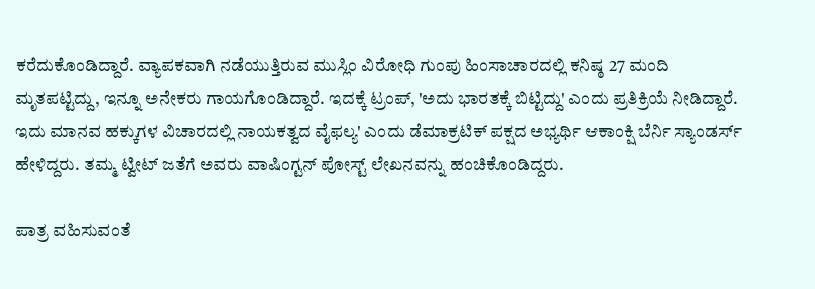ಕರೆದುಕೊಂಡಿದ್ದಾರೆ. ವ್ಯಾಪಕವಾಗಿ ನಡೆಯುತ್ತಿರುವ ಮುಸ್ಲಿಂ ವಿರೋಧಿ ಗುಂಪು ಹಿಂಸಾಚಾರದಲ್ಲಿ ಕನಿಷ್ಠ 27 ಮಂದಿ ಮೃತಪಟ್ಟಿದ್ದು, ಇನ್ನೂ ಅನೇಕರು ಗಾಯಗೊಂಡಿದ್ದಾರೆ. ಇದಕ್ಕೆ ಟ್ರಂಪ್, 'ಅದು ಭಾರತಕ್ಕೆ ಬಿಟ್ಟಿದ್ದು' ಎಂದು ಪ್ರತಿಕ್ರಿಯೆ ನೀಡಿದ್ದಾರೆ. ಇದು ಮಾನವ ಹಕ್ಕುಗಳ ವಿಚಾರದಲ್ಲಿ ನಾಯಕತ್ವದ ವೈಫಲ್ಯ' ಎಂದು ಡೆಮಾಕ್ರಟಿಕ್ ಪಕ್ಷದ ಅಭ್ಯರ್ಥಿ ಆಕಾಂಕ್ಷಿ ಬೆರ್ನಿ ಸ್ಯಾಂಡರ್ಸ್ ಹೇಳಿದ್ದರು. ತಮ್ಮ ಟ್ವೀಟ್ ಜತೆಗೆ ಅವರು ವಾಷಿಂಗ್ಟನ್ ಪೋಸ್ಟ್ ಲೇಖನವನ್ನು ಹಂಚಿಕೊಂಡಿದ್ದರು.

ಪಾತ್ರ ವಹಿಸುವಂತೆ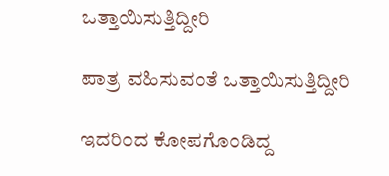ಒತ್ತಾಯಿಸುತ್ತಿದ್ದೀರಿ

ಪಾತ್ರ ವಹಿಸುವಂತೆ ಒತ್ತಾಯಿಸುತ್ತಿದ್ದೀರಿ

ಇದರಿಂದ ಕೋಪಗೊಂಡಿದ್ದ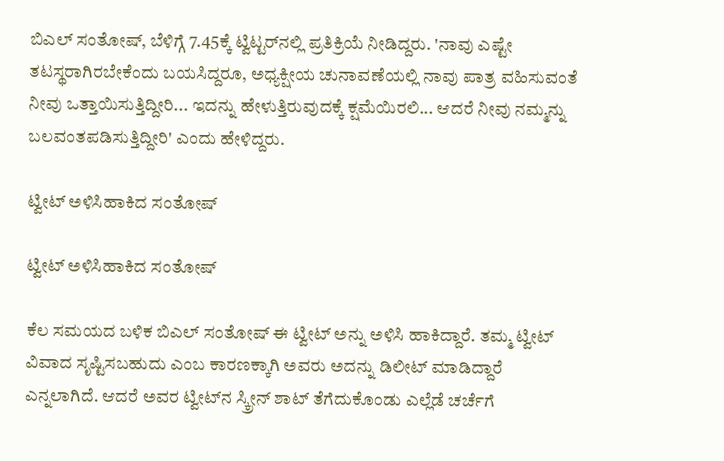ಬಿಎಲ್ ಸಂತೋಷ್, ಬೆಳಿಗ್ಗೆ 7.45ಕ್ಕೆ ಟ್ವಿಟ್ಟರ್‌ನಲ್ಲಿ ಪ್ರತಿಕ್ರಿಯೆ ನೀಡಿದ್ದರು. 'ನಾವು ಎಷ್ಟೇ ತಟಸ್ಥರಾಗಿರಬೇಕೆಂದು ಬಯಸಿದ್ದರೂ, ಅಧ್ಯಕ್ಷೀಯ ಚುನಾವಣೆಯಲ್ಲಿ ನಾವು ಪಾತ್ರ ವಹಿಸುವಂತೆ ನೀವು ಒತ್ತಾಯಿಸುತ್ತಿದ್ದೀರಿ... ಇದನ್ನು ಹೇಳುತ್ತಿರುವುದಕ್ಕೆ ಕ್ಷಮೆಯಿರಲಿ... ಆದರೆ ನೀವು ನಮ್ಮನ್ನು ಬಲವಂತಪಡಿಸುತ್ತಿದ್ದೀರಿ' ಎಂದು ಹೇಳಿದ್ದರು.

ಟ್ವೀಟ್ ಅಳಿಸಿಹಾಕಿದ ಸಂತೋಷ್

ಟ್ವೀಟ್ ಅಳಿಸಿಹಾಕಿದ ಸಂತೋಷ್

ಕೆಲ ಸಮಯದ ಬಳಿಕ ಬಿಎಲ್ ಸಂತೋಷ್ ಈ ಟ್ವೀಟ್ ಅನ್ನು ಅಳಿಸಿ ಹಾಕಿದ್ದಾರೆ. ತಮ್ಮ ಟ್ವೀಟ್ ವಿವಾದ ಸೃಷ್ಟಿಸಬಹುದು ಎಂಬ ಕಾರಣಕ್ಕಾಗಿ ಅವರು ಅದನ್ನು ಡಿಲೀಟ್ ಮಾಡಿದ್ದಾರೆ ಎನ್ನಲಾಗಿದೆ. ಆದರೆ ಅವರ ಟ್ವೀಟ್‌ನ ಸ್ಕ್ರೀನ್ ಶಾಟ್ ತೆಗೆದುಕೊಂಡು ಎಲ್ಲೆಡೆ ಚರ್ಚೆಗೆ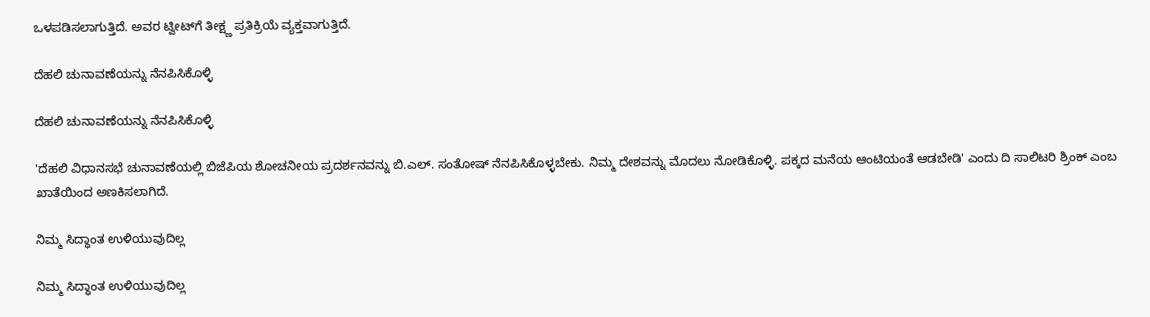ಒಳಪಡಿಸಲಾಗುತ್ತಿದೆ. ಅವರ ಟ್ವೀಟ್‌ಗೆ ತೀಕ್ಷ್ಣ ಪ್ರತಿಕ್ರಿಯೆ ವ್ಯಕ್ತವಾಗುತ್ತಿದೆ.

ದೆಹಲಿ ಚುನಾವಣೆಯನ್ನು ನೆನಪಿಸಿಕೊಳ್ಳಿ

ದೆಹಲಿ ಚುನಾವಣೆಯನ್ನು ನೆನಪಿಸಿಕೊಳ್ಳಿ

'ದೆಹಲಿ ವಿಧಾನಸಭೆ ಚುನಾವಣೆಯಲ್ಲಿ ಬಿಜೆಪಿಯ ಶೋಚನೀಯ ಪ್ರದರ್ಶನವನ್ನು ಬಿ.ಎಲ್. ಸಂತೋಷ್ ನೆನಪಿಸಿಕೊಳ್ಳಬೇಕು. ನಿಮ್ಮ ದೇಶವನ್ನು ಮೊದಲು ನೋಡಿಕೊಳ್ಳಿ. ಪಕ್ಕದ ಮನೆಯ ಆಂಟಿಯಂತೆ ಆಡಬೇಡಿ' ಎಂದು ದಿ ಸಾಲಿಟರಿ ಶ್ರಿಂಕ್ ಎಂಬ ಖಾತೆಯಿಂದ ಅಣಕಿಸಲಾಗಿದೆ.

ನಿಮ್ಮ ಸಿದ್ಧಾಂತ ಉಳಿಯುವುದಿಲ್ಲ

ನಿಮ್ಮ ಸಿದ್ಧಾಂತ ಉಳಿಯುವುದಿಲ್ಲ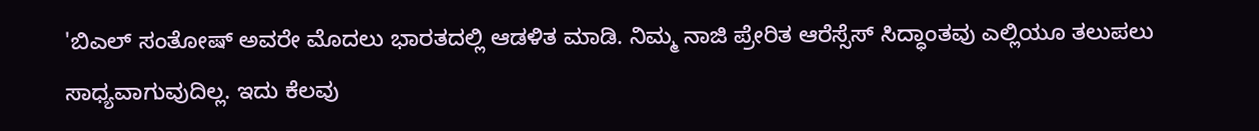'ಬಿಎಲ್ ಸಂತೋಷ್ ಅವರೇ ಮೊದಲು ಭಾರತದಲ್ಲಿ ಆಡಳಿತ ಮಾಡಿ. ನಿಮ್ಮ ನಾಜಿ ಪ್ರೇರಿತ ಆರೆಸ್ಸೆಸ್ ಸಿದ್ಧಾಂತವು ಎಲ್ಲಿಯೂ ತಲುಪಲು ಸಾಧ್ಯವಾಗುವುದಿಲ್ಲ. ಇದು ಕೆಲವು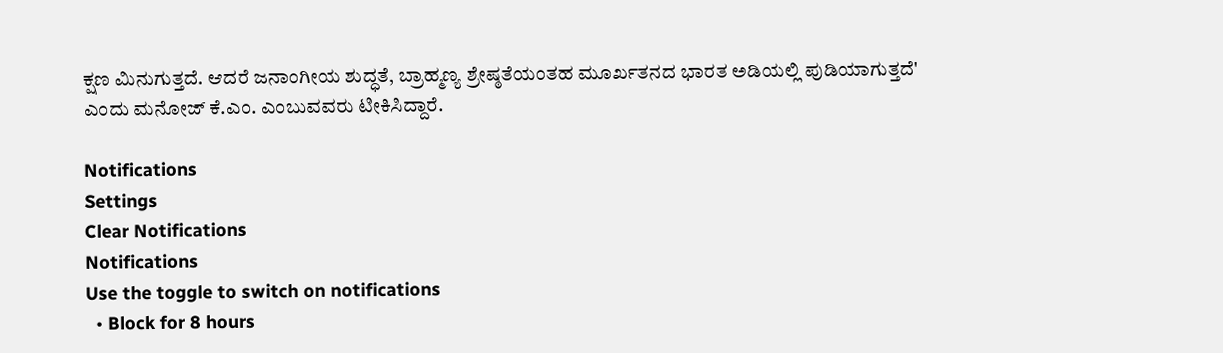ಕ್ಷಣ ಮಿನುಗುತ್ತದೆ. ಆದರೆ ಜನಾಂಗೀಯ ಶುದ್ಧತೆ, ಬ್ರಾಹ್ಮಣ್ಯ ಶ್ರೇಷ್ಠತೆಯಂತಹ ಮೂರ್ಖತನದ ಭಾರತ ಅಡಿಯಲ್ಲಿ ಪುಡಿಯಾಗುತ್ತದೆ' ಎಂದು ಮನೋಜ್ ಕೆ.ಎಂ. ಎಂಬುವವರು ಟೀಕಿಸಿದ್ದಾರೆ.

Notifications
Settings
Clear Notifications
Notifications
Use the toggle to switch on notifications
  • Block for 8 hours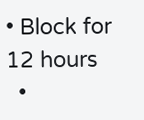• Block for 12 hours
  •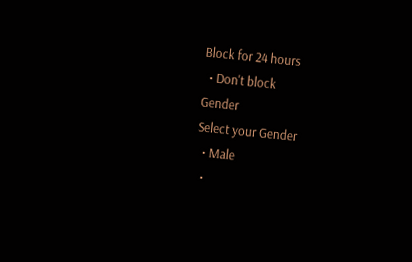Block for 24 hours
  • Don't block
Gender
Select your Gender
  • Male
  •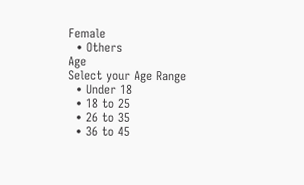Female
  • Others
Age
Select your Age Range
  • Under 18
  • 18 to 25
  • 26 to 35
  • 36 to 45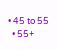• 45 to 55
  • 55+